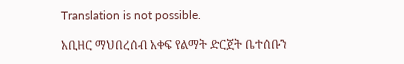Translation is not possible.

አቢዘር ማህበረሰብ አቀፍ የልማት ድርጀት ቤተሰቡን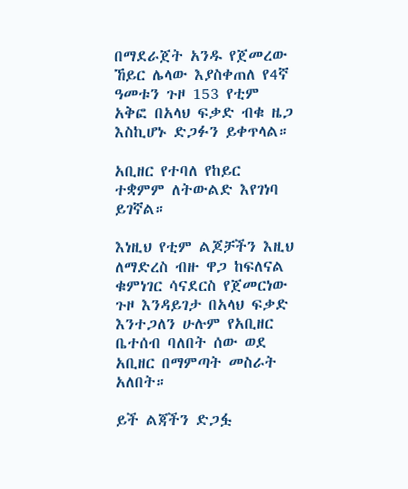በማደራጀት አንዱ የጀመረው ኸይር ሌላው እያስቀጠለ የ4ኛ ዓመቱን ጉዞ 153 የቲም አቅፎ በአላህ ፍቃድ ብቁ ዜጋ እስኪሆኑ ድጋፉን ይቀጥላል።

አቢዘር የተባለ የከይር ተቋምም ለትውልድ እየገነባ ይገኛል።

እነዚህ የቲም ልጆቻችን እዚህ ለማድረስ ብዙ ዋጋ ከፍለናል ቁምነገር ሳናደርስ የጀመርነው ጉዞ እንዳይገታ በአላህ ፍቃድ እንተጋለን ሁሉም የአቢዘር ቤተሰብ ባለበት ሰው ወደ አቢዘር በማምጣት መስራት አለበት።

ይች ልጃችን ድጋፏ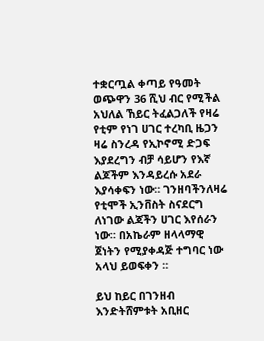ተቋርጧል ቀጣይ የዓመት ወጭዋን 36 ሺህ ብር የሚችል አህለል ኸይር ትፈልጋለች የዛሬ የቲም የነገ ሀገር ተረካቢ ዜጋን ዛሬ ስንረዳ የኢኮኖሚ ድጋፍ እያደረግን ብቻ ሳይሆን የእኛ ልጆችም እንዳይረሱ አደራ እያሳቀፍን ነው። ገንዘባችንለዛሬ የቲሞች ኢንቨስት ስናደርግ ለነገው ልጃችን ሀገር እየሰራን ነው። በአኬራም ዘላላማዊ ጀነትን የሚያቀዳጅ ተግባር ነው አላህ ይወፍቀን ።

ይህ ከይር በገንዘብ እንድትሸምቱት አቢዘር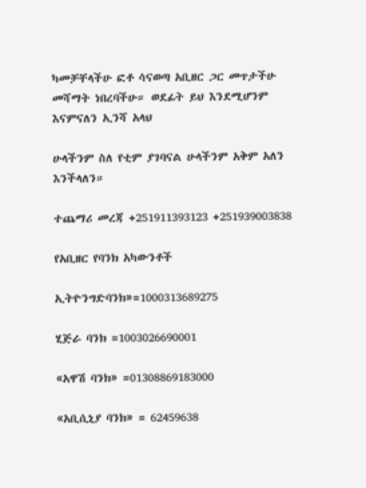ካመቻቸላችሁ ፎቶ ሳናወጣ አቢዘር ጋር መጥታችሁ መሻማት ነበረባችሁ። ወደፊት ይህ እንደሚሆንም እናምናለን ኢንሻ አላህ

ሁላችንም ስለ የቲም ያገባናል ሁላችንም አቅም አለን እንችላለን።

ተጨማሪ መረጃ +251911393123 +251939003838

የአቢዘር የባንክ አካውንቶች

ኢትዮንግድባንክ»=1000313689275

ሂጅራ ባንክ =1003026690001

«አዋሽ ባንክ» =01308869183000

«አቢሲኒያ ባንክ» = 62459638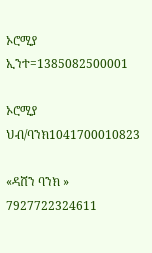ኦሮሚያ ኢንተ=1385082500001

ኦሮሚያ ህብ/ባንክ1041700010823

«ዳሸን ባንክ » 7927722324611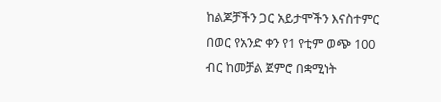ከልጆቻችን ጋር አይታሞችን እናስተምር በወር የአንድ ቀን የ1 የቲም ወጭ 100 ብር ከመቻል ጀምሮ በቋሚነት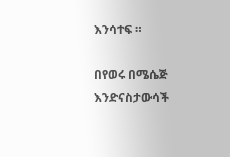እንሳተፍ ።

በየወሩ በሜሴጅ እንድናስታውሳች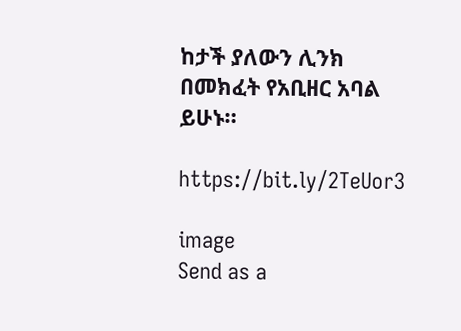ከታች ያለውን ሊንክ በመክፈት የአቢዘር አባል ይሁኑ።

https://bit.ly/2TeUor3

image
Send as a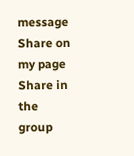message
Share on my page
Share in the group